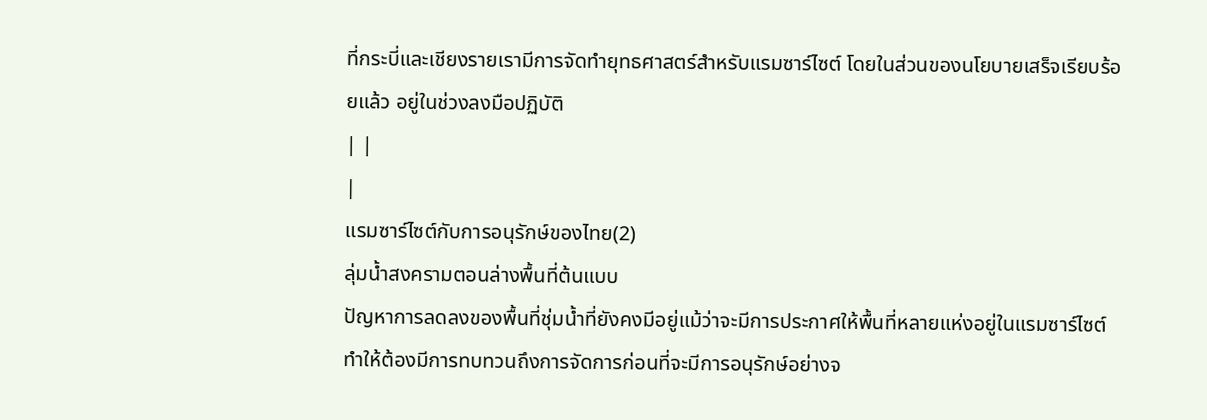ที่กระบี่และเชียงรายเรามีการจัดทำยุทธศาสตร์สำหรับแรมซาร์ไซต์ โดยในส่วนของนโยบายเสร็จเรียบร้อยแล้ว อยู่ในช่วงลงมือปฏิบัติ
| |
|
แรมซาร์ไซต์กับการอนุรักษ์ของไทย(2)
ลุ่มน้ำสงครามตอนล่างพื้นที่ต้นแบบ
ปัญหาการลดลงของพื้นที่ชุ่มน้ำที่ยังคงมีอยู่แม้ว่าจะมีการประกาศให้พื้นที่หลายแห่งอยู่ในแรมซาร์ไซต์
ทำให้ต้องมีการทบทวนถึงการจัดการก่อนที่จะมีการอนุรักษ์อย่างจ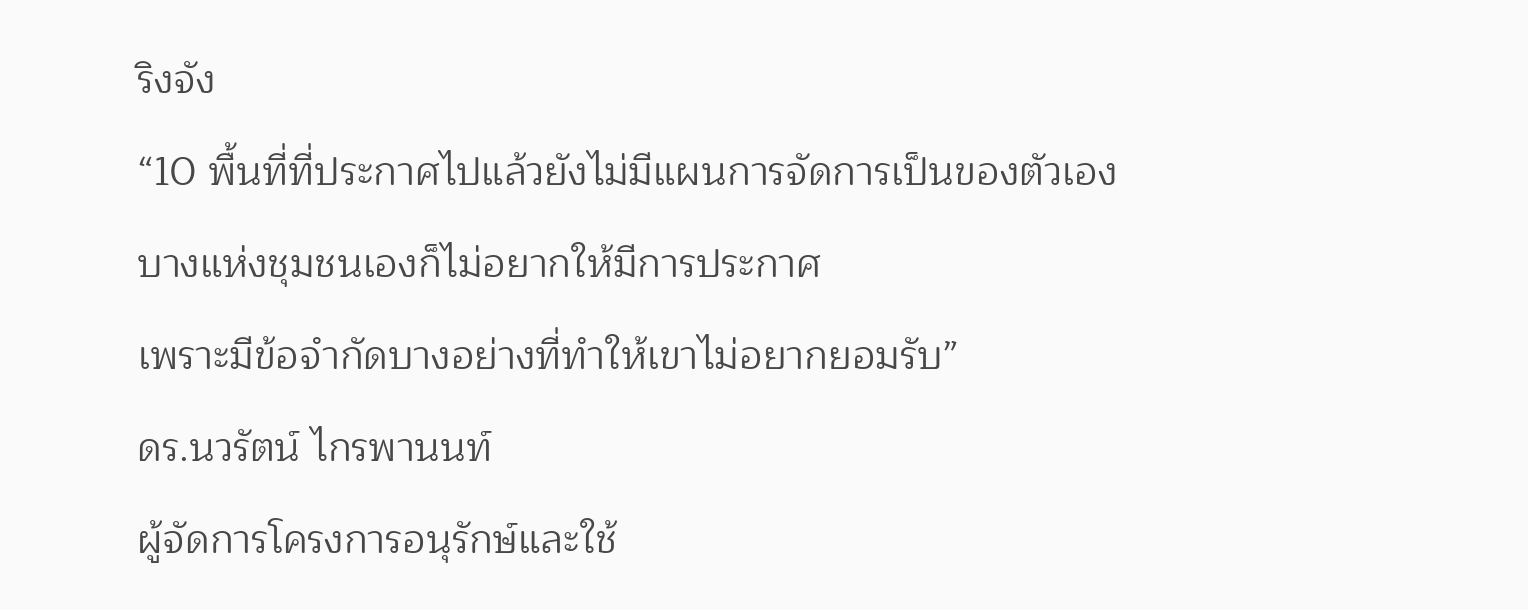ริงจัง
“10 พื้นที่ที่ประกาศไปแล้วยังไม่มีแผนการจัดการเป็นของตัวเอง
บางแห่งชุมชนเองก็ไม่อยากให้มีการประกาศ
เพราะมีข้อจำกัดบางอย่างที่ทำให้เขาไม่อยากยอมรับ”
ดร.นวรัตน์ ไกรพานนท์
ผู้จัดการโครงการอนุรักษ์และใช้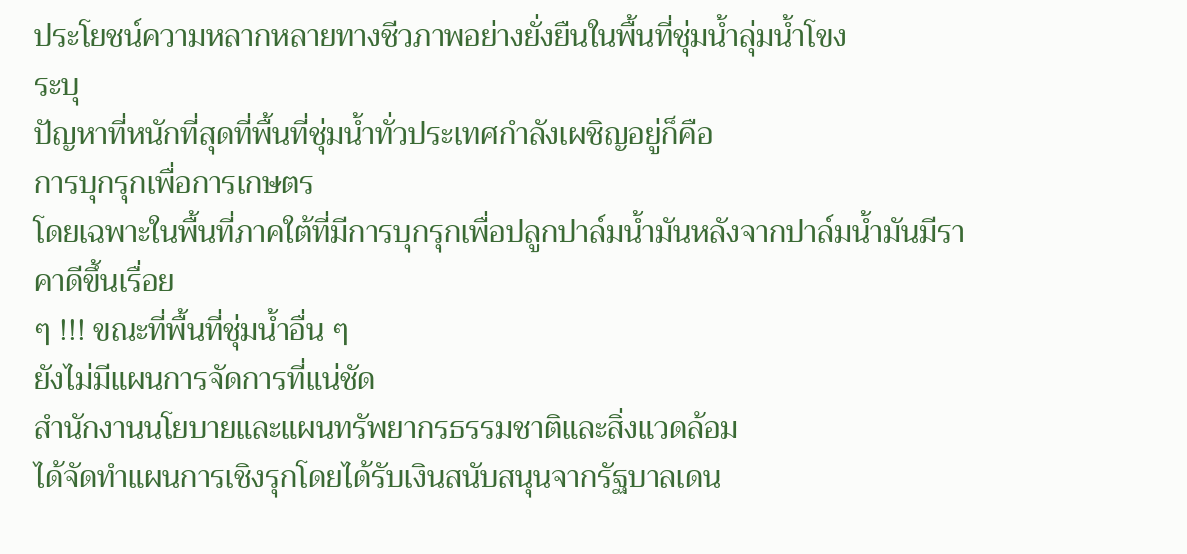ประโยชน์ความหลากหลายทางชีวภาพอย่างยั่งยืนในพื้นที่ชุ่มน้ำลุ่มน้ำโขง
ระบุ
ปัญหาที่หนักที่สุดที่พื้นที่ชุ่มน้ำทั่วประเทศกำลังเผชิญอยู่ก็คือ
การบุกรุกเพื่อการเกษตร
โดยเฉพาะในพื้นที่ภาคใต้ที่มีการบุกรุกเพื่อปลูกปาล์มน้ำมันหลังจากปาล์มน้ำมันมีราคาดีขึ้นเรื่อย
ๆ !!! ขณะที่พื้นที่ชุ่มน้ำอื่น ๆ
ยังไม่มีแผนการจัดการที่แน่ชัด
สำนักงานนโยบายและแผนทรัพยากรธรรมชาติและสิ่งแวดล้อม
ได้จัดทำแผนการเชิงรุกโดยได้รับเงินสนับสนุนจากรัฐบาลเดน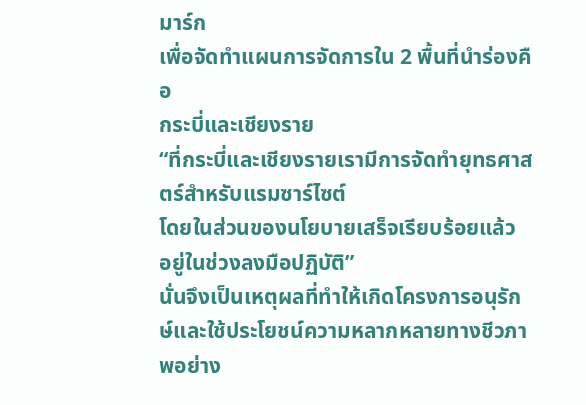มาร์ก
เพื่อจัดทำแผนการจัดการใน 2 พื้นที่นำร่องคือ
กระบี่และเชียงราย
“ที่กระบี่และเชียงรายเรามีการจัดทำยุทธศาสตร์สำหรับแรมซาร์ไซต์
โดยในส่วนของนโยบายเสร็จเรียบร้อยแล้ว
อยู่ในช่วงลงมือปฏิบัติ”
นั่นจึงเป็นเหตุผลที่ทำให้เกิดโครงการอนุรักษ์และใช้ประโยชน์ความหลากหลายทางชีวภาพอย่าง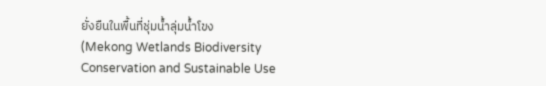ยั่งยืนในพื้นที่ชุ่มน้ำลุ่มน้ำโขง
(Mekong Wetlands Biodiversity Conservation and Sustainable Use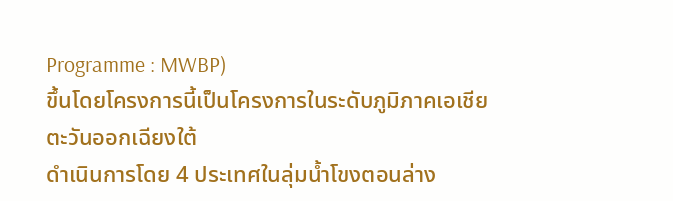Programme : MWBP)
ขึ้นโดยโครงการนี้เป็นโครงการในระดับภูมิภาคเอเชียตะวันออกเฉียงใต้
ดำเนินการโดย 4 ประเทศในลุ่มน้ำโขงตอนล่าง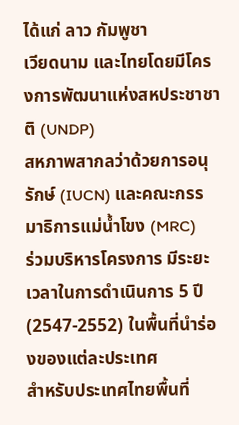ได้แก่ ลาว กัมพูชา
เวียดนาม และไทยโดยมีโครงการพัฒนาแห่งสหประชาชาติ (UNDP)
สหภาพสากลว่าด้วยการอนุรักษ์ (IUCN) และคณะกรรมาธิการแม่น้ำโขง (MRC)
ร่วมบริหารโครงการ มีระยะเวลาในการดำเนินการ 5 ปี
(2547-2552) ในพื้นที่นำร่องของแต่ละประเทศ
สำหรับประเทศไทยพื้นที่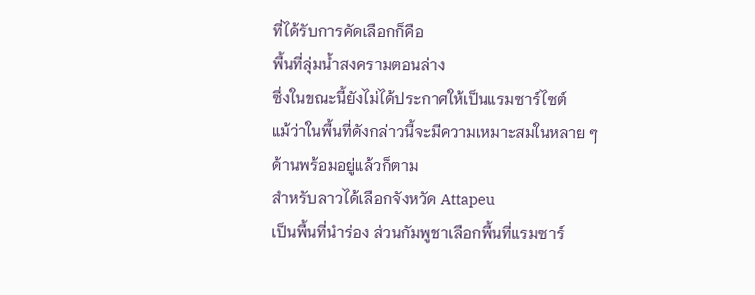ที่ได้รับการคัดเลือกก็คือ
พื้นที่ลุ่มน้ำสงครามตอนล่าง
ซึ่งในขณะนี้ยังไม่ได้ประกาศให้เป็นแรมซาร์ไซต์
แม้ว่าในพื้นที่ดังกล่าวนี้จะมีความเหมาะสมในหลาย ๆ
ด้านพร้อมอยู่แล้วก็ตาม
สำหรับลาวได้เลือกจังหวัด Attapeu
เป็นพื้นที่นำร่อง ส่วนกัมพูชาเลือกพื้นที่แรมซาร์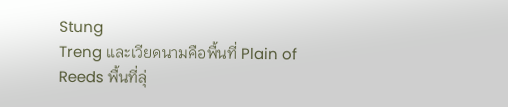Stung
Treng และเวียดนามคือพื้นที่ Plain of
Reeds พื้นที่ลุ่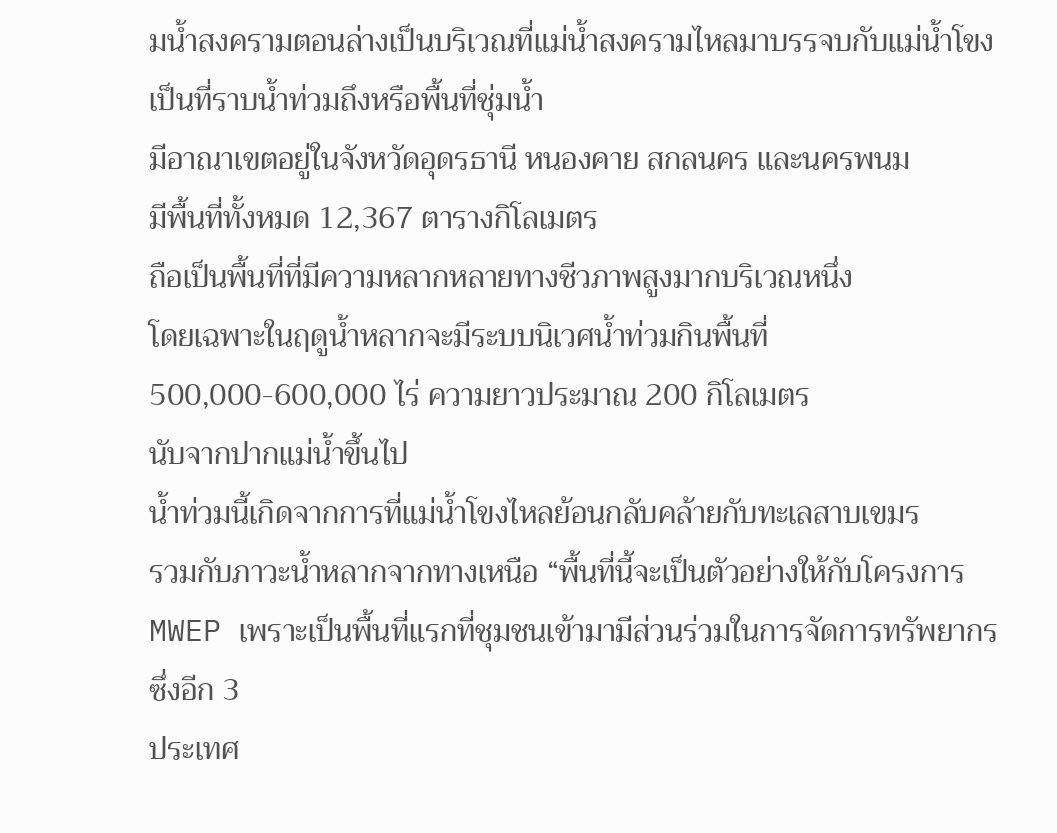มน้ำสงครามตอนล่างเป็นบริเวณที่แม่น้ำสงครามไหลมาบรรจบกับแม่น้ำโขง
เป็นที่ราบน้ำท่วมถึงหรือพื้นที่ชุ่มน้ำ
มีอาณาเขตอยู่ในจังหวัดอุดรธานี หนองคาย สกลนคร และนครพนม
มีพื้นที่ทั้งหมด 12,367 ตารางกิโลเมตร
ถือเป็นพื้นที่ที่มีความหลากหลายทางชีวภาพสูงมากบริเวณหนึ่ง
โดยเฉพาะในฤดูน้ำหลากจะมีระบบนิเวศน้ำท่วมกินพื้นที่
500,000-600,000 ไร่ ความยาวประมาณ 200 กิโลเมตร
นับจากปากแม่น้ำขึ้นไป
น้ำท่วมนี้เกิดจากการที่แม่น้ำโขงไหลย้อนกลับคล้ายกับทะเลสาบเขมร
รวมกับภาวะน้ำหลากจากทางเหนือ “พื้นที่นี้จะเป็นตัวอย่างให้กับโครงการ
MWEP เพราะเป็นพื้นที่แรกที่ชุมชนเข้ามามีส่วนร่วมในการจัดการทรัพยากร
ซึ่งอีก 3
ประเทศ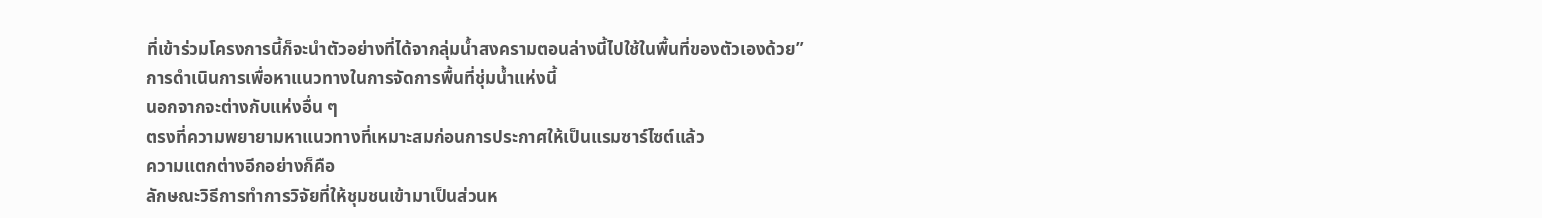ที่เข้าร่วมโครงการนี้ก็จะนำตัวอย่างที่ได้จากลุ่มน้ำสงครามตอนล่างนี้ไปใช้ในพื้นที่ของตัวเองด้วย”
การดำเนินการเพื่อหาแนวทางในการจัดการพื้นที่ชุ่มน้ำแห่งนี้
นอกจากจะต่างกับแห่งอื่น ๆ
ตรงที่ความพยายามหาแนวทางที่เหมาะสมก่อนการประกาศให้เป็นแรมซาร์ไซต์แล้ว
ความแตกต่างอีกอย่างก็คือ
ลักษณะวิธีการทำการวิจัยที่ให้ชุมชนเข้ามาเป็นส่วนห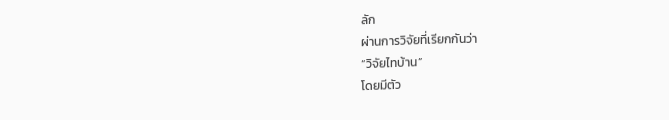ลัก
ผ่านการวิจัยที่เรียกกันว่า
“วิจัยไทบ้าน”
โดยมีตัว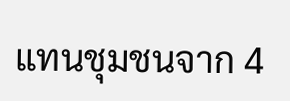แทนชุมชนจาก 4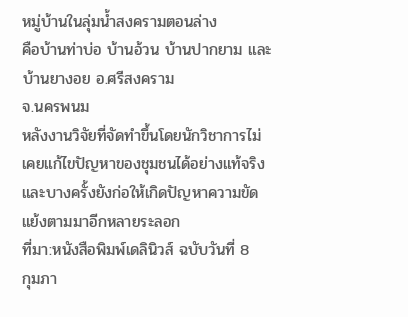หมู่บ้านในลุ่มน้ำสงครามตอนล่าง
คือบ้านท่าบ่อ บ้านอ้วน บ้านปากยาม และบ้านยางอย อ.ศรีสงคราม
จ.นครพนม
หลังงานวิจัยที่จัดทำขึ้นโดยนักวิชาการไม่เคยแก้ไขปัญหาของชุมชนได้อย่างแท้จริง
และบางครั้งยังก่อให้เกิดปัญหาความขัดแย้งตามมาอีกหลายระลอก
ที่มา:หนังสือพิมพ์เดลินิวส์ ฉบับวันที่ 8
กุมภา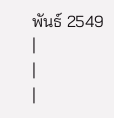พันธ์ 2549
|
|
|